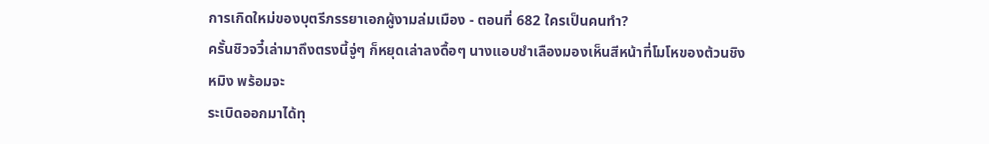การเกิดใหม่ของบุตรีภรรยาเอกผู้งามล่มเมือง - ตอนที่ 682 ใครเป็นคนทำ?
ครั้นชิวจวี๋เล่ามาถึงตรงนี้จู่ๆ ก็หยุดเล่าลงดื้อๆ นางแอบชำเลืองมองเห็นสีหน้าที่โมโหของต้วนชิงหมิง พร้อมจะ
ระเบิดออกมาได้ทุ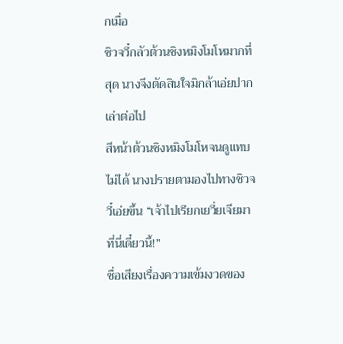กเมื่อ
ชิวจวี๋กลัวต้วนชิงหมิงโมโหมากที่สุด นางจึงตัดสินใจมิกล้าเอ่ยปากเล่าต่อไป
สีหน้าต้วนชิงหมิงโมโหจนดูแทบไม่ได้ นางปรายตามองไปทางชิวจวี๋เอ่ยขึ้น “เจ้าไปเรียกเยวี่ยเจียมาที่นี่เดี๋ยวนี้!”
ชื่อเสียงเรื่องความเข้มงวดของ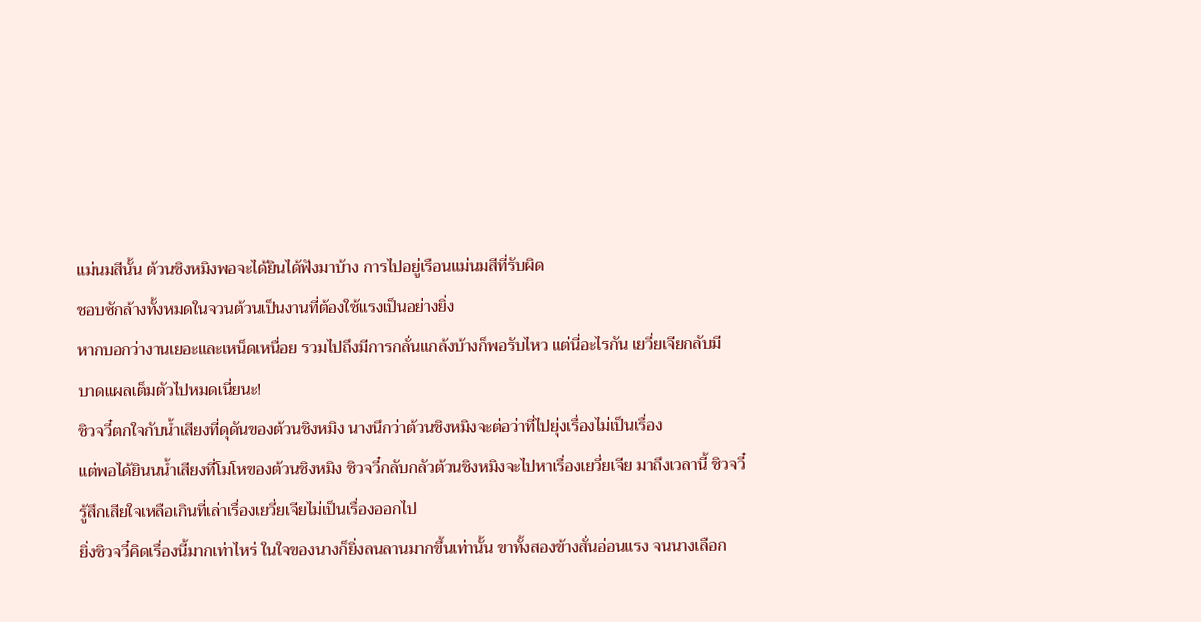แม่นมสีนั้น ต้วนชิงหมิงพอจะได้ยินได้ฟังมาบ้าง การไปอยู่เรือนแม่นมสีที่รับผิด
ชอบซักล้างทั้งหมดในจวนต้วนเป็นงานที่ต้องใช้แรงเป็นอย่างยิ่ง
หากบอกว่างานเยอะและเหน็ดเหนื่อย รวมไปถึงมีการกลั่นแกล้งบ้างก็พอรับไหว แต่นี่อะไรกัน เยวี่ยเจียกลับมี
บาดแผลเต็มตัวไปหมดเนี่ยนะ!
ชิวจวี๋ตกใจกับนํ้าเสียงที่ดุดันของต้วนชิงหมิง นางนึกว่าต้วนชิงหมิงจะต่อว่าที่ไปยุ่งเรื่องไม่เป็นเรื่อง
แต่พอได้ยินนนํ้าเสียงที่โมโหของต้วนชิงหมิง ชิวจวี๋กลับกลัวต้วนชิงหมิงจะไปหาเรื่องเยวี่ยเจีย มาถึงเวลานี้ ชิวจวี๋
รู้สึกเสียใจเหลือเกินที่เล่าเรื่องเยวี่ยเจียไม่เป็นเรื่องออกไป
ยิ่งชิวจวี๋คิดเรื่องนี้มากเท่าไหร่ ในใจของนางก็ยิ่งลนลานมากขึ้นเท่านั้น ขาทั้งสองข้างสั่นอ่อนแรง จนนางเลือก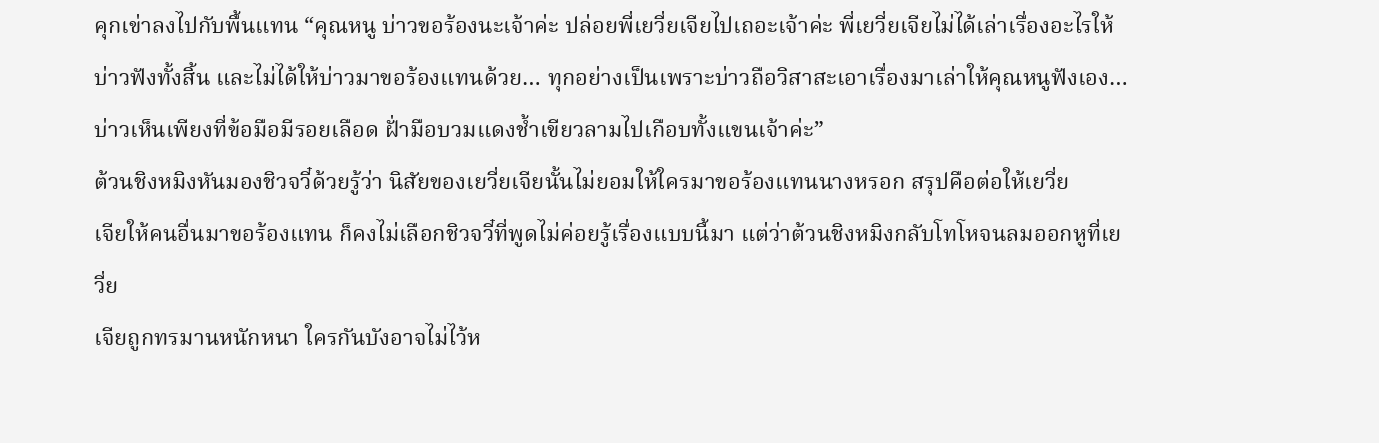คุกเข่าลงไปกับพื้นแทน “คุณหนู บ่าวขอร้องนะเจ้าค่ะ ปล่อยพี่เยวี่ยเจียไปเถอะเจ้าค่ะ พี่เยวี่ยเจียไม่ได้เล่าเรื่องอะไรให้
บ่าวฟังทั้งสิ้น และไม่ได้ให้บ่าวมาขอร้องแทนด้วย… ทุกอย่างเป็นเพราะบ่าวถือวิสาสะเอาเรื่องมาเล่าให้คุณหนูฟังเอง…
บ่าวเห็นเพียงที่ข้อมือมีรอยเลือด ฝั่ามือบวมแดงชํ้าเขียวลามไปเกือบทั้งแขนเจ้าค่ะ”
ต้วนชิงหมิงหันมองชิวจวี๋ด้วยรู้ว่า นิสัยของเยวี่ยเจียนั้นไม่ยอมให้ใครมาขอร้องแทนนางหรอก สรุปคือต่อให้เยวี่ย
เจียให้คนอื่นมาขอร้องแทน ก็คงไม่เลือกชิวจวี๋ที่พูดไม่ค่อยรู้เรื่องแบบนี้มา แต่ว่าต้วนชิงหมิงกลับโทโหจนลมออกหูที่เยวี่ย
เจียถูกทรมานหนักหนา ใครกันบังอาจไม่ไว้ห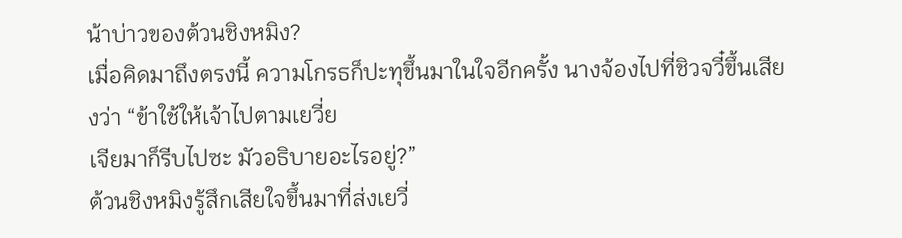น้าบ่าวของต้วนชิงหมิง?
เมื่อคิดมาถึงตรงนี้ ความโกรธก็ปะทุขึ้นมาในใจอีกครั้ง นางจ้องไปที่ชิวจวี๋ขึ้นเสียงว่า “ข้าใช้ให้เจ้าไปตามเยวี่ย
เจียมาก็รีบไปซะ มัวอธิบายอะไรอยู่?”
ต้วนชิงหมิงรู้สึกเสียใจขึ้นมาที่ส่งเยวี่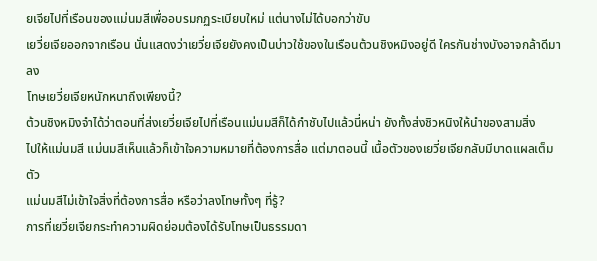ยเจียไปที่เรือนของแม่นมสีเพื่ออบรมกฏระเบียบใหม่ แต่นางไม่ได้บอกว่าขับ
เยวี่ยเจียออกจากเรือน นั่นแสดงว่าเยวี่ยเจียยังคงเป็นบ่าวใช้ของในเรือนต้วนชิงหมิงอยู่ดี ใครกันช่างบังอาจกล้าดีมาลง
โทษเยวี่ยเจียหนักหนาถึงเพียงนี้?
ต้วนชิงหมิงจำได้ว่าตอนที่ส่งเยวี่ยเจียไปที่เรือนแม่นมสีก็ได้กำชับไปแล้วนี่หน่า ยังทั้งส่งชิวหนิงให้นำของสามสิ่ง
ไปให้แม่นมสี แม่นมสีเห็นแล้วก็เข้าใจความหมายที่ต้องการสื่อ แต่มาตอนนี้ เนื้อตัวของเยวี่ยเจียกลับมีบาดแผลเต็มตัว
แม่นมสีไม่เข้าใจสิ่งที่ต้องการสื่อ หรือว่าลงโทษทั้งๆ ที่รู้?
การที่เยวี่ยเจียกระทำความผิดย่อมต้องได้รับโทษเป็นธรรมดา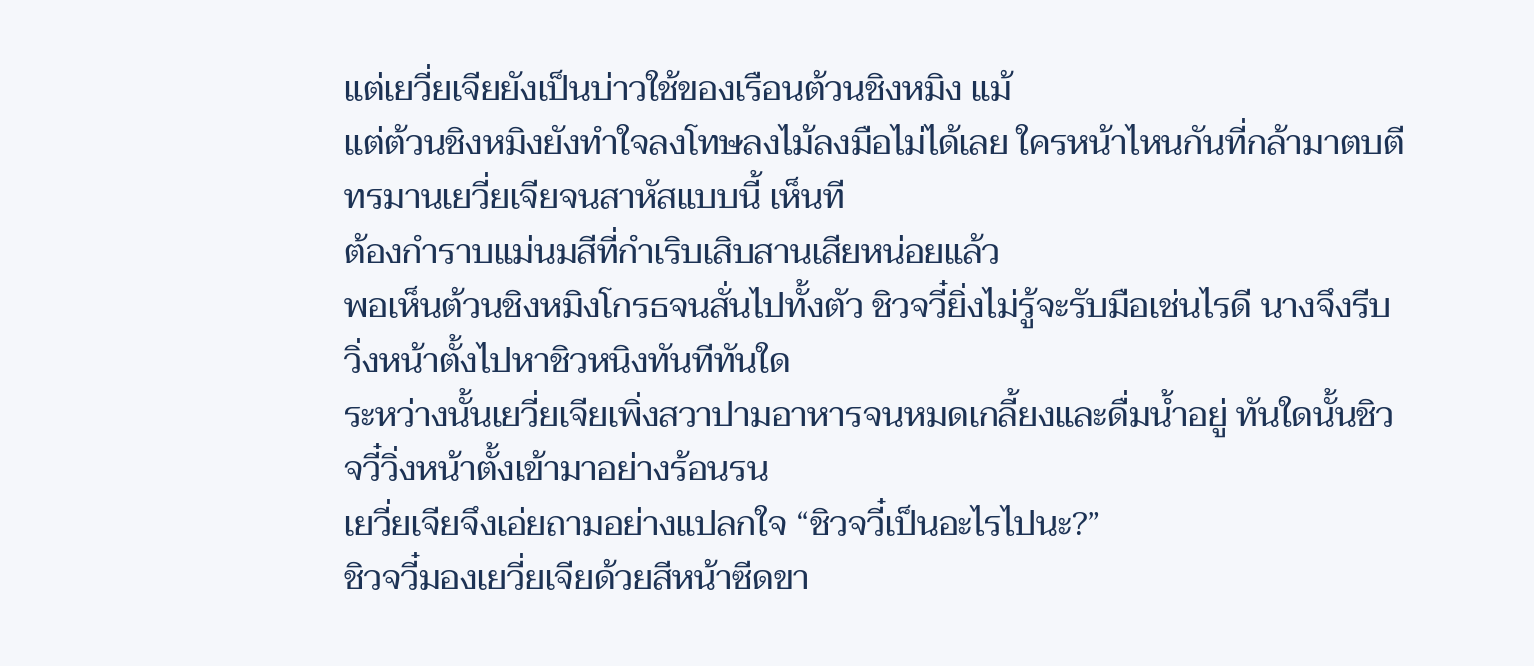แต่เยวี่ยเจียยังเป็นบ่าวใช้ของเรือนต้วนชิงหมิง แม้
แต่ต้วนชิงหมิงยังทำใจลงโทษลงไม้ลงมือไม่ได้เลย ใครหน้าไหนกันที่กล้ามาตบตี ทรมานเยวี่ยเจียจนสาหัสแบบนี้ เห็นที
ต้องกำราบแม่นมสีที่กำเริบเสิบสานเสียหน่อยแล้ว
พอเห็นต้วนชิงหมิงโกรธจนสั่นไปทั้งตัว ชิวจวี๋ยิ่งไม่รู้จะรับมือเช่นไรดี นางจึงรีบวิ่งหน้าตั้งไปหาชิวหนิงทันทีทันใด
ระหว่างนั้นเยวี่ยเจียเพิ่งสวาปามอาหารจนหมดเกลี้ยงและดื่มนํ้าอยู่ ทันใดนั้นชิวจวี๋วิ่งหน้าตั้งเข้ามาอย่างร้อนรน
เยวี่ยเจียจึงเอ่ยถามอย่างแปลกใจ “ชิวจวี๋เป็นอะไรไปนะ?”
ชิวจวี๋มองเยวี่ยเจียด้วยสีหน้าซีดขา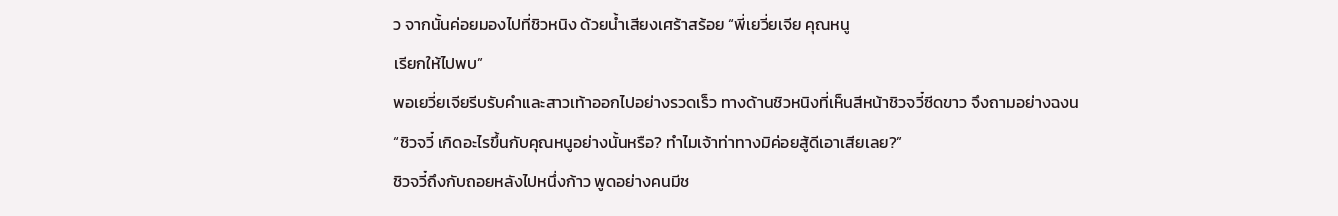ว จากนั้นค่อยมองไปที่ชิวหนิง ด้วยนํ้าเสียงเศร้าสร้อย “พี่เยวี่ยเจีย คุณหนู
เรียกให้ไปพบ”
พอเยวี่ยเจียรีบรับคำและสาวเท้าออกไปอย่างรวดเร็ว ทางด้านชิวหนิงที่เห็นสีหน้าชิวจวี๋ซีดขาว จึงถามอย่างฉงน
“ชิวจวี๋ เกิดอะไรขึ้นกับคุณหนูอย่างนั้นหรือ? ทำไมเจ้าท่าทางมิค่อยสู้ดีเอาเสียเลย?”
ชิวจวี๋ถึงกับถอยหลังไปหนึ่งก้าว พูดอย่างคนมีช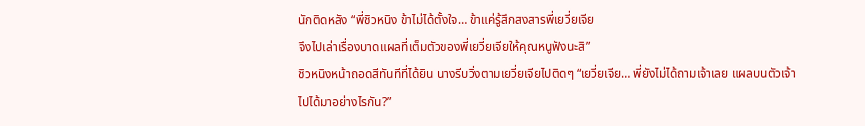นักติดหลัง “พี่ชิวหนิง ข้าไม่ได้ตั้งใจ… ข้าแค่รู้สึกสงสารพี่เยวี่ยเจีย
จึงไปเล่าเรื่องบาดแผลที่เต็มตัวของพี่เยวี่ยเจียให้คุณหนูฟังนะสิ”
ชิวหนิงหน้าถอดสีทันทีที่ได้ยิน นางรีบวิ่งตามเยวี่ยเจียไปติดๆ “เยวี่ยเจีย… พี่ยังไม่ได้ถามเจ้าเลย แผลบนตัวเจ้า
ไปได้มาอย่างไรกัน?”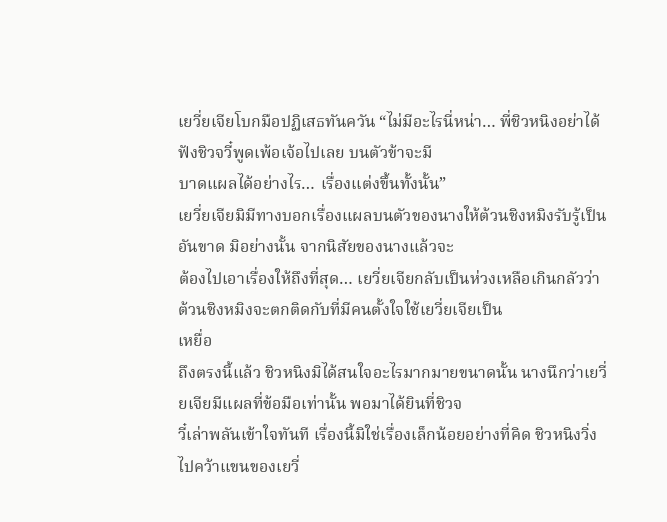เยวี่ยเจียโบกมือปฏิเสธทันควัน “ไม่มีอะไรนี่หน่า… พี่ชิวหนิงอย่าได้ฟังชิวจวี๋พูดเพ้อเจ้อไปเลย บนตัวข้าจะมี
บาดแผลได้อย่างไร… เรื่องแต่งขึ้นทั้งนั้น”
เยวี่ยเจียมิมีทางบอกเรื่องแผลบนตัวของนางให้ต้วนชิงหมิงรับรู้เป็นอันขาด มิอย่างนั้น จากนิสัยของนางแล้วจะ
ต้องไปเอาเรื่องให้ถึงที่สุด… เยวี่ยเจียกลับเป็นห่วงเหลือเกินกลัวว่า ต้วนชิงหมิงจะตกติดกับที่มีคนตั้งใจใช้เยวี่ยเจียเป็น
เหยื่อ
ถึงตรงนี้แล้ว ชิวหนิงมิได้สนใจอะไรมากมายขนาดนั้น นางนึกว่าเยวี่ยเจียมีแผลที่ข้อมือเท่านั้น พอมาได้ยินที่ชิวจ
วี๋เล่าพลันเข้าใจทันที เรื่องนี้มิใช่เรื่องเล็กน้อยอย่างที่คิด ชิวหนิงวิ่งไปคว้าแขนของเยวี่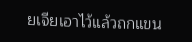ยเจียเอาไว้แล้วถกแขน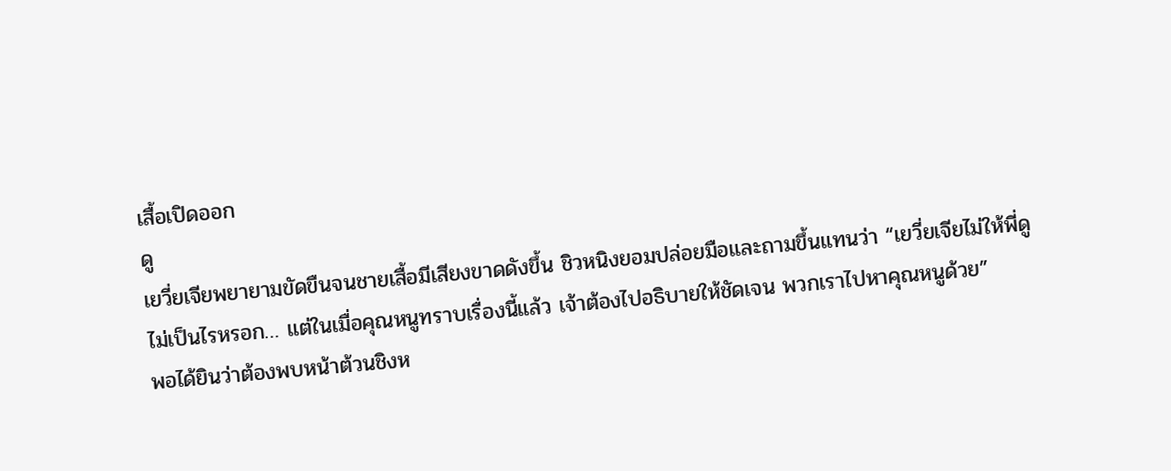เสื้อเปิดออก
ดู
เยวี่ยเจียพยายามขัดขืนจนชายเสื้อมีเสียงขาดดังขึ้น ชิวหนิงยอมปล่อยมือและถามขึ้นแทนว่า “เยวี่ยเจียไม่ให้พี่ดู
ไม่เป็นไรหรอก… แต่ในเมื่อคุณหนูทราบเรื่องนี้แล้ว เจ้าต้องไปอธิบายให้ชัดเจน พวกเราไปหาคุณหนูด้วย”
พอได้ยินว่าต้องพบหน้าต้วนชิงห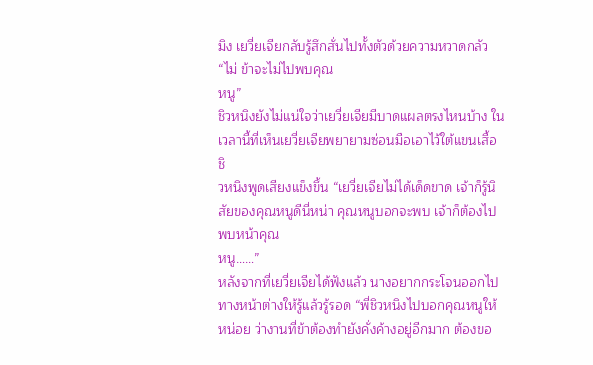มิง เยวี่ยเจียกลับรู้สึกสั่นไปทั้งตัวด้วยความหวาดกลัว “ไม่ ข้าจะไม่ไปพบคุณ
หนู”
ชิวหนิงยังไม่แน่ใจว่าเยวี่ยเจียมีบาดแผลตรงไหนบ้าง ในเวลานี้ที่เห็นเยวี่ยเจียพยายามซ่อนมือเอาไว้ใต้แขนเสื้อ ชิ
วหนิงพูดเสียงแข็งขึ้น “เยวี่ยเจียไม่ได้เด็ดขาด เจ้าก็รู้นิสัยของคุณหนูดีนี่หน่า คุณหนูบอกจะพบ เจ้าก็ต้องไปพบหน้าคุณ
หนู……”
หลังจากที่เยวี่ยเจียได้ฟังแล้ว นางอยากกระโจนออกไปทางหน้าต่างให้รู้แล้วรู้รอด “พี่ชิวหนิงไปบอกคุณหนูให้
หน่อย ว่างานที่ข้าต้องทำยังคั่งค้างอยู่อีกมาก ต้องขอ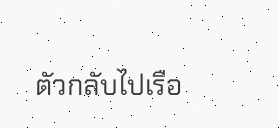ตัวกลับไปเรือ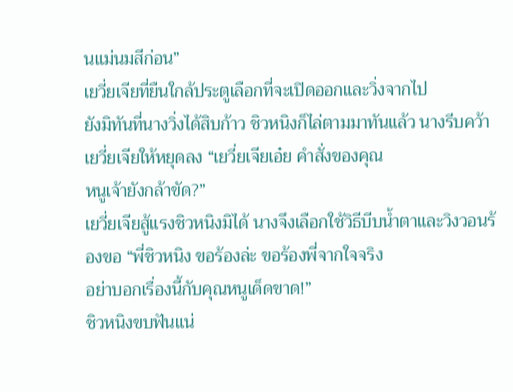นแม่นมสีก่อน”
เยวี่ยเจียที่ยืนใกล้ประตูเลือกที่จะเปิดออกและวิ่งจากไป
ยังมิทันที่นางวิ่งได้สิบก้าว ชิวหนิงก็ไล่ตามมาทันแล้ว นางรีบคว้าเยวี่ยเจียให้หยุดลง “เยวี่ยเจียเอ๋ย คำสั่งของคุณ
หนูเจ้ายังกล้าขัด?”
เยวี่ยเจียสู้แรงชิวหนิงมิได้ นางจึงเลือกใช้วิธีบีบนํ้าตาและวิงวอนร้องขอ “พี่ชิวหนิง ขอร้องล่ะ ขอร้องพี่จากใจจริง
อย่าบอกเรื่องนี้กับคุณหนูเด็ดขาด!”
ชิวหนิงขบฟันแน่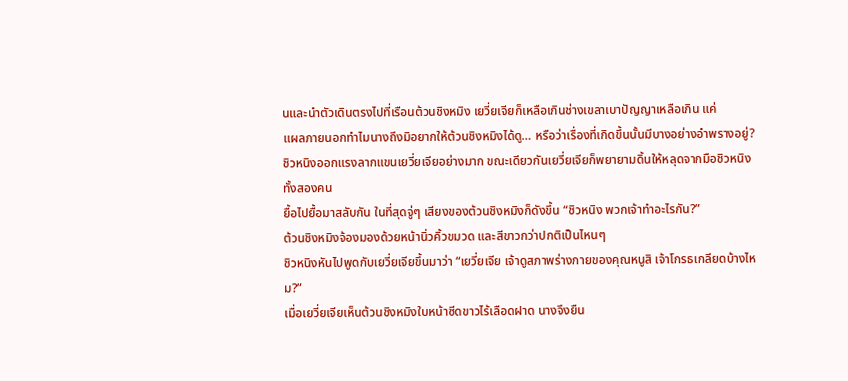นและนำตัวเดินตรงไปที่เรือนต้วนชิงหมิง เยวี่ยเจียก็เหลือเกินช่างเขลาเบาปัญญาเหลือเกิน แค่
แผลภายนอกทำไมนางถึงมิอยากให้ต้วนชิงหมิงได้ดู… หรือว่าเรื่องที่เกิดขึ้นนั้นมีบางอย่างอำพรางอยู่?
ชิวหนิงออกแรงลากแขนเยวี่ยเจียอย่างมาก ขณะเดียวกันเยวี่ยเจียก็พยายามดิ้นให้หลุดจากมือชิวหนิง ทั้งสองคน
ยื้อไปยื้อมาสลับกัน ในที่สุดจู่ๆ เสียงของต้วนชิงหมิงก็ดังขึ้น “ชิวหนิง พวกเจ้าทำอะไรกัน?”
ต้วนชิงหมิงจ้องมองด้วยหน้านิ่วคิ้วขมวด และสีขาวกว่าปกติเป็นไหนๆ
ชิวหนิงหันไปพูดกับเยวี่ยเจียขึ้นมาว่า “เยวี่ยเจีย เจ้าดูสภาพร่างกายของคุณหนูสิ เจ้าโกรธเกลียดบ้างไหม?”
เมื่อเยวี่ยเจียเห็นต้วนชิงหมิงใบหน้าซีดขาวไร้เลือดฝาด นางจึงยืน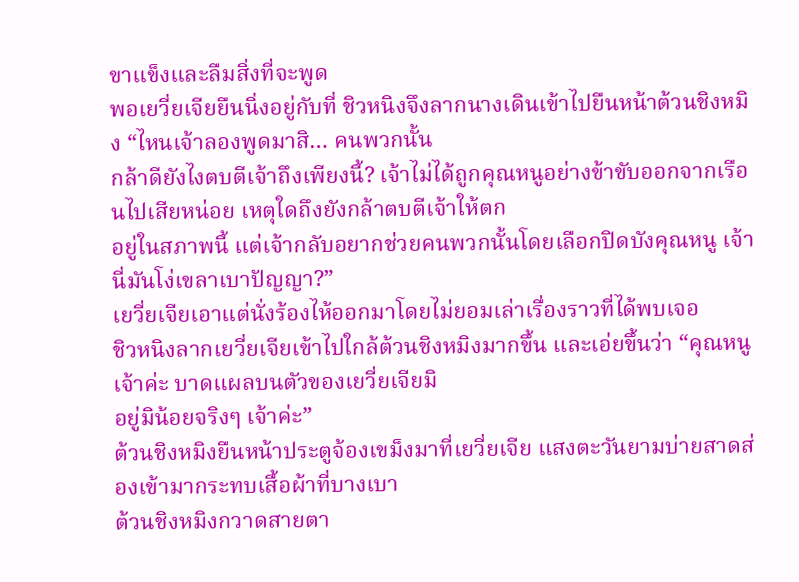ขาแข็งและลืมสิ่งที่จะพูด
พอเยวี่ยเจียยืนนิ่งอยู่กับที่ ชิวหนิงจึงลากนางเดินเข้าไปยืนหน้าต้วนชิงหมิง “ไหนเจ้าลองพูดมาสิ… คนพวกนั้น
กล้าดียังไงตบตีเจ้าถึงเพียงนี้? เจ้าไม่ได้ถูกคุณหนูอย่างข้าขับออกจากเรือนไปเสียหน่อย เหตุใดถึงยังกล้าตบตีเจ้าให้ตก
อยู่ในสภาพนี้ แต่เจ้ากลับอยากช่วยคนพวกนั้นโดยเลือกปิดบังคุณหนู เจ้านี่มันโง่เขลาเบาปัญญา?”
เยวี่ยเจียเอาแต่นั่งร้องไห้ออกมาโดยไม่ยอมเล่าเรื่องราวที่ได้พบเจอ
ชิวหนิงลากเยวี่ยเจียเข้าไปใกล้ต้วนชิงหมิงมากขึ้น และเอ่ยขึ้นว่า “คุณหนูเจ้าค่ะ บาดแผลบนตัวของเยวี่ยเจียมิ
อยู่มิน้อยจริงๆ เจ้าค่ะ”
ต้วนชิงหมิงยืนหน้าประตูจ้องเขม็งมาที่เยวี่ยเจีย แสงตะวันยามบ่ายสาดส่องเข้ามากระทบเสื้อผ้าที่บางเบา
ต้วนชิงหมิงกวาดสายตา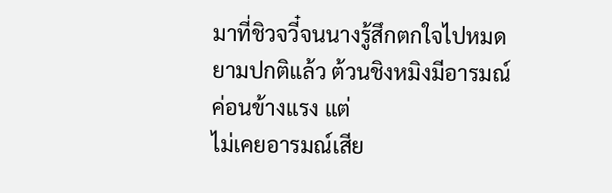มาที่ชิวจวี๋จนนางรู้สึกตกใจไปหมด ยามปกติแล้ว ต้วนชิงหมิงมีอารมณ์ค่อนข้างแรง แต่
ไม่เคยอารมณ์เสีย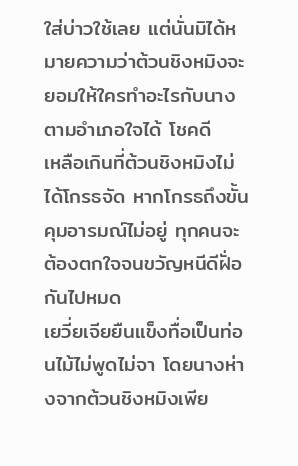ใส่บ่าวใช้เลย แต่นั่นมิได้หมายความว่าต้วนชิงหมิงจะยอมให้ใครทำอะไรกับนางตามอำเภอใจได้ โชคดี
เหลือเกินที่ต้วนชิงหมิงไม่ได้โกรธจัด หากโกรธถึงขั้นคุมอารมณ์ไม่อยู่ ทุกคนจะต้องตกใจจนขวัญหนีดีฝั่อกันไปหมด
เยวี่ยเจียยืนแข็งทื่อเป็นท่อนไม้ไม่พูดไม่จา โดยนางห่างจากต้วนชิงหมิงเพีย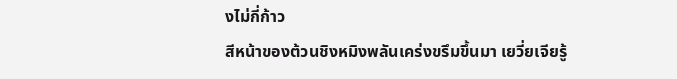งไม่กี่ก้าว
สีหน้าของต้วนชิงหมิงพลันเคร่งขรึมขึ้นมา เยวี่ยเจียรู้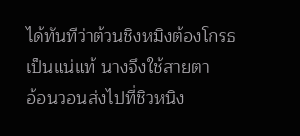ได้ทันทีว่าต้วนชิงหมิงต้องโกรธเป็นแน่แท้ นางจึงใช้สายตา
อ้อนวอนส่งไปที่ชิวหนิง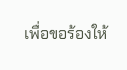เพื่อขอร้องให้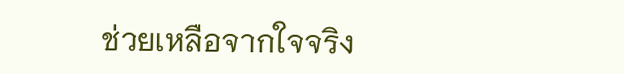ช่วยเหลือจากใจจริง